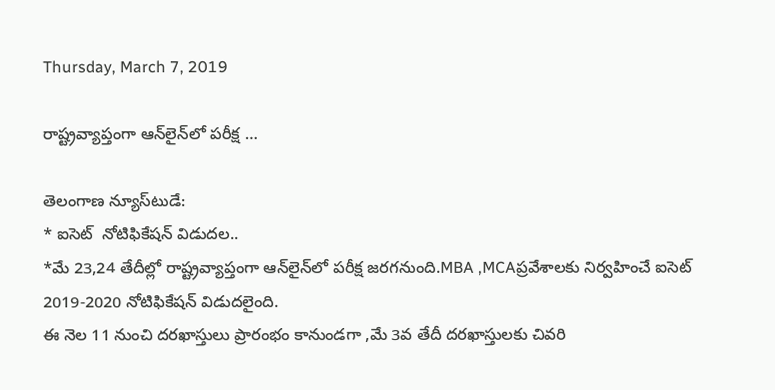Thursday, March 7, 2019

రాష్ట్రవ్యాప్తంగా ఆన్‌లైన్‌లో పరీక్ష …

తెలంగాణ న్యూస్‌టుడే:
* ఐసెట్  నోటిఫికేషన్ విడుదల..
*మే 23,24 తేదీల్లో రాష్ట్రవ్యాప్తంగా ఆన్‌లైన్‌లో పరీక్ష జరగనుంది.MBA ,MCAప్రవేశాలకు నిర్వహించే ఐసెట్ 2019-2020 నోటిఫికేషన్ విడుదలైంది.
ఈ నెల 11 నుంచి దరఖాస్తులు ప్రారంభం కానుండగా ,మే 3వ తేదీ దరఖాస్తులకు చివరి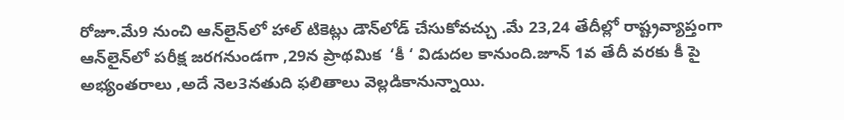రోజూ.మే9 నుంచి ఆన్‌లైన్‌లో హాల్ టికెట్లు డౌన్‌లోడ్ చేసుకోవచ్చు .మే 23,24 తేదీల్లో రాష్ట్రవ్యాప్తంగా ఆన్‌లైన్‌లో పరీక్ష జరగనుండగా ,29న ప్రాథమిక  ‘కీ ‘ విడుదల కానుంది.జూన్ 1వ తేదీ వరకు కీ పై అభ్యంతరాలు ,అదే నెల3నతుది ఫలితాలు వెల్లడికానున్నాయి.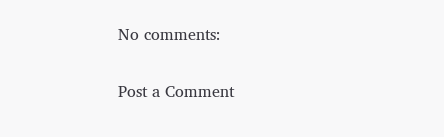No comments:

Post a Comment